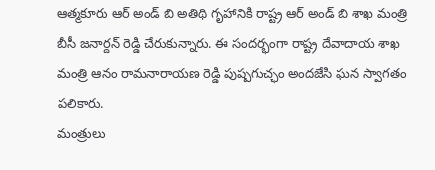ఆత్మకూరు ఆర్ అండ్ బి అతిథి గృహానికి రాష్ట్ర ఆర్ అండ్ బి శాఖ మంత్రి బీసీ జనార్దన్ రెడ్డి చేరుకున్నారు. ఈ సందర్భంగా రాష్ట్ర దేవాదాయ శాఖ మంత్రి ఆనం రామనారాయణ రెడ్డి పుష్పగుచ్ఛం అందజేసి ఘన స్వాగతం పలికారు.
మంత్రులు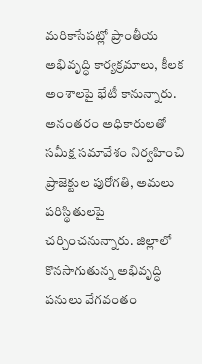మరికాసేపట్లో ప్రాంతీయ అభివృద్ధి కార్యక్రమాలు, కీలక అంశాలపై భేటీ కానున్నారు. అనంతరం అధికారులతో సమీక్ష సమావేశం నిర్వహించి ప్రాజెక్టుల పురోగతి, అమలు పరిస్థితులపై చర్చించనున్నారు. జిల్లాలో కొనసాగుతున్న అభివృద్ధి పనులు వేగవంతం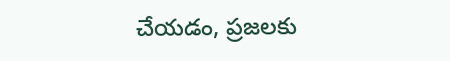చేయడం, ప్రజలకు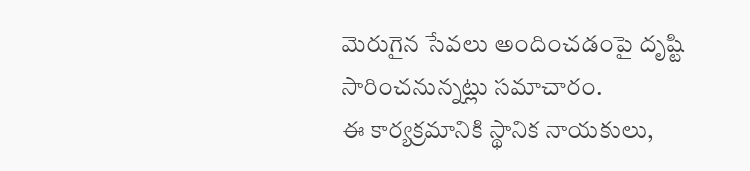మెరుగైన సేవలు అందించడంపై దృష్టి సారించనున్నట్లు సమాచారం.
ఈ కార్యక్రమానికి స్థానిక నాయకులు,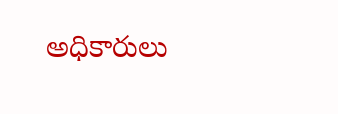అధికారులు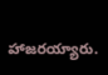హాజరయ్యారు.